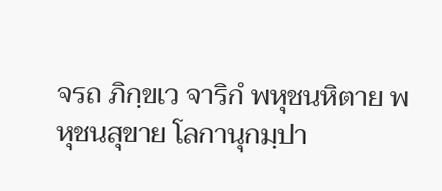จรถ ภิกฺขเว จาริกํ พหุชนหิตาย พหุชนสุขาย โลกานุกมฺปา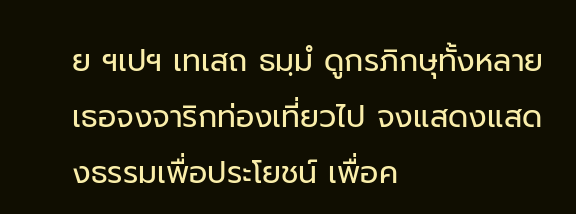ย ฯเปฯ เทเสถ ธมฺมํ ดูกรภิกษุทั้งหลายเธอจงจาริกท่องเที่ยวไป จงแสดงแสดงธรรมเพื่อประโยชน์ เพื่อค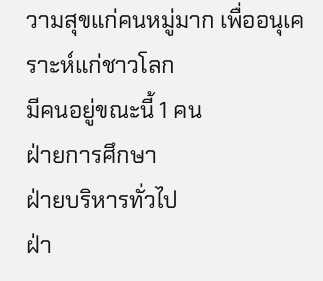วามสุขแก่คนหมู่มาก เพื่ออนุเคราะห์แก่ชาวโลก
มีคนอยู่ขณะนี้ 1 คน
ฝ่ายการศึกษา
ฝ่ายบริหารทั่วไป
ฝ่า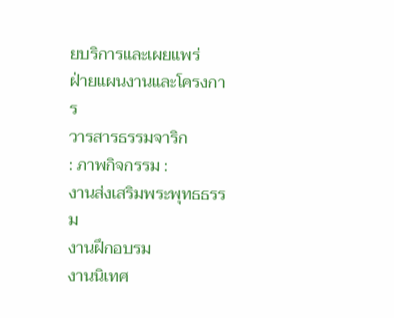ยบริการและเผยแพร่
ฝ่ายแผนงานและโครงการ
วารสารธรรมจาริก
: ภาพกิจกรรม :
งานส่งเสริมพระพุทธธรรม
งานฝึกอบรม
งานนิเทศ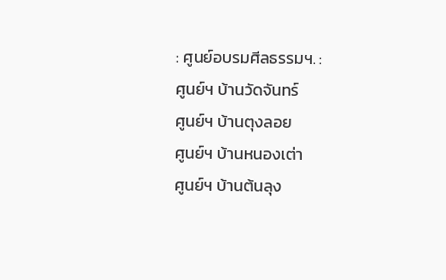: ศูนย์อบรมศีลธรรมฯ. :
ศูนย์ฯ บ้านวัดจันทร์
ศูนย์ฯ บ้านตุงลอย
ศูนย์ฯ บ้านหนองเต่า
ศูนย์ฯ บ้านต้นลุง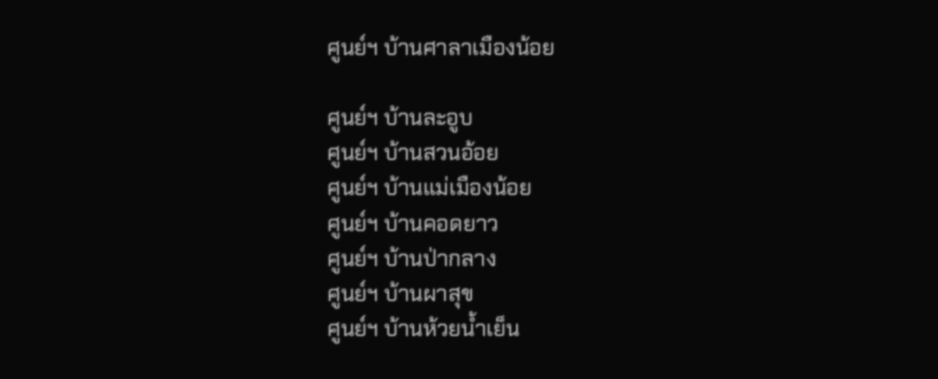ศูนย์ฯ บ้านศาลาเมืองน้อย

ศูนย์ฯ บ้านละอูบ
ศูนย์ฯ บ้านสวนอ้อย
ศูนย์ฯ บ้านแม่เมืองน้อย
ศูนย์ฯ บ้านคอดยาว
ศูนย์ฯ บ้านป่ากลาง
ศูนย์ฯ บ้านผาสุข
ศูนย์ฯ บ้านห้วยน้ำเย็น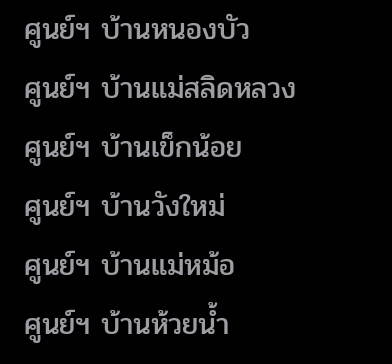ศูนย์ฯ บ้านหนองบัว
ศูนย์ฯ บ้านแม่สลิดหลวง
ศูนย์ฯ บ้านเข็กน้อย
ศูนย์ฯ บ้านวังใหม่
ศูนย์ฯ บ้านแม่หม้อ
ศูนย์ฯ บ้านห้วยน้ำ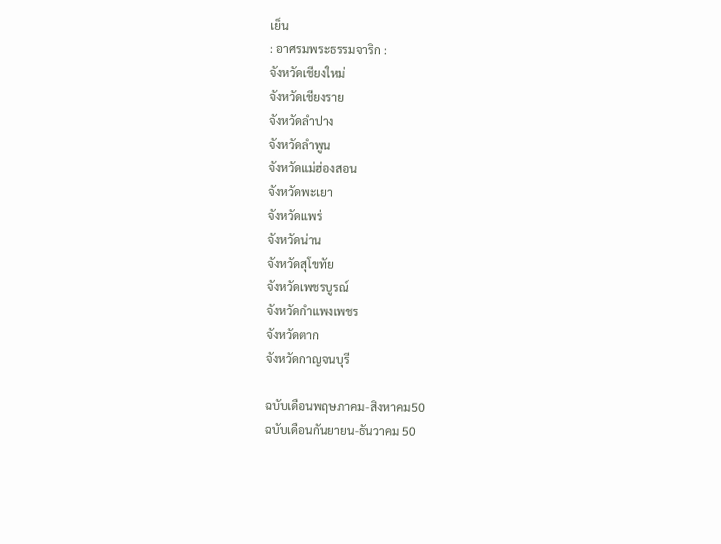เย็น
: อาศรมพระธรรมจาริก :
จังหวัดเชียงใหม่
จังหวัดเชียงราย
จังหวัดลำปาง
จังหวัดลำพูน
จังหวัดแม่ฮ่องสอน
จังหวัดพะเยา
จังหวัดแพร่
จังหวัดน่าน
จังหวัดสุโขทัย
จังหวัดเพชรบูรณ์
จังหวัดกำแพงเพชร
จังหวัดตาก
จังหวัดกาญจนบุรี

ฉบับเดือนพฤษภาคม-สิงหาคม50
ฉบับเดือนกันยายน-ธันวาคม 50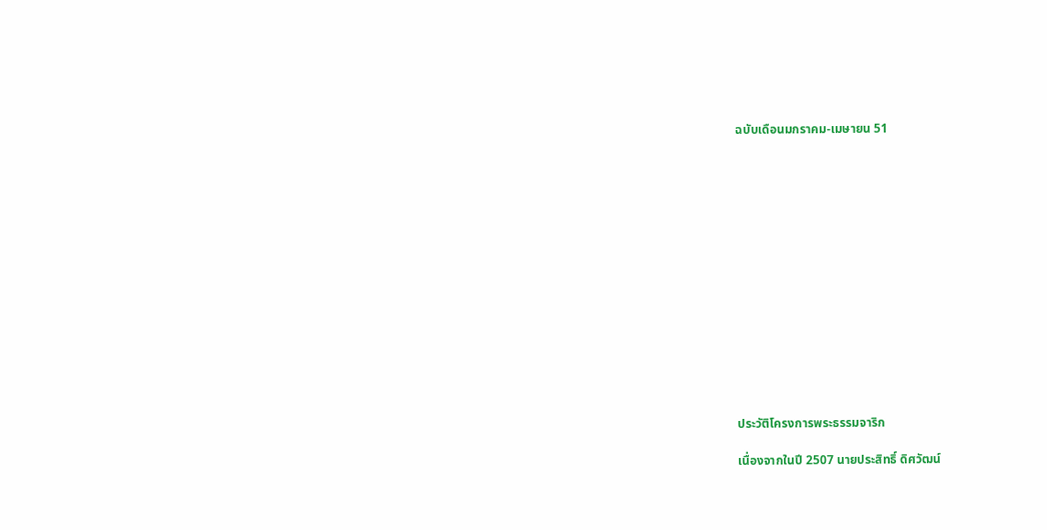ฉบับเดือนมกราคม-เมษายน 51















ประวัติโครงการพระธรรมจาริก

เนื่องจากในปี 2507 นายประสิทธิ์ ดิศวัฒน์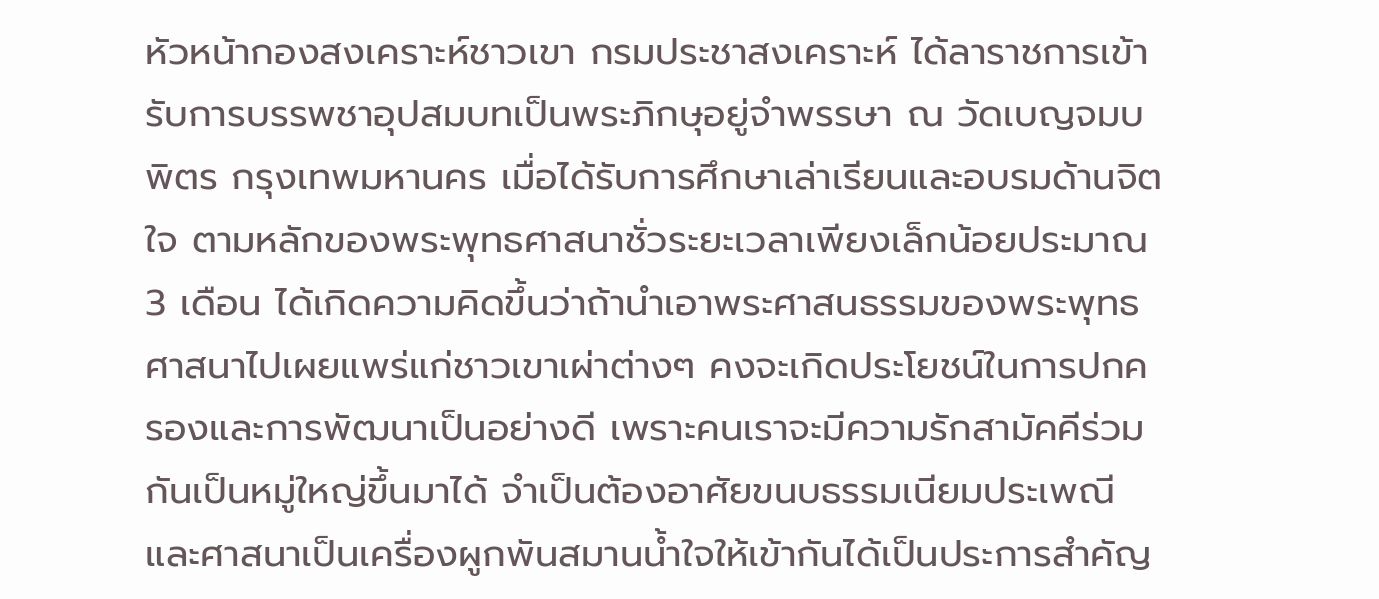หัวหน้ากองสงเคราะห์ชาวเขา กรมประชาสงเคราะห์ ได้ลาราชการเข้ารับการบรรพชาอุปสมบทเป็นพระภิกษุอยู่จำพรรษา ณ วัดเบญจมบพิตร กรุงเทพมหานคร เมื่อได้รับการศึกษาเล่าเรียนและอบรมด้านจิตใจ ตามหลักของพระพุทธศาสนาชั่วระยะเวลาเพียงเล็กน้อยประมาณ 3 เดือน ได้เกิดความคิดขึ้นว่าถ้านำเอาพระศาสนธรรมของพระพุทธศาสนาไปเผยแพร่แก่ชาวเขาเผ่าต่างๆ คงจะเกิดประโยชน์ในการปกครองและการพัฒนาเป็นอย่างดี เพราะคนเราจะมีความรักสามัคคีร่วมกันเป็นหมู่ใหญ่ขึ้นมาได้ จำเป็นต้องอาศัยขนบธรรมเนียมประเพณีและศาสนาเป็นเครื่องผูกพันสมานน้ำใจให้เข้ากันได้เป็นประการสำคัญ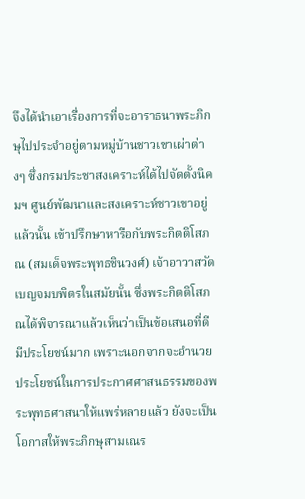จึงได้นำเอาเรื่องการที่จะอาราธนาพระภิกษุไปประจำอยู่ตามหมู่บ้านชาวเขาเผ่าต่างๆ ซึ่งกรมประชาสงเคราะห์ได้ไปจัดตั้งนิคมฯ ศูนย์พัฒนาและสงเคราะห์ชาวเขาอยู่แล้วนั้น เข้าปรึกษาหารือกับพระกิตติโสภณ (สมเด็จพระพุทธชินวงศ์) เจ้าอาวาสวัดเบญจมบพิตรในสมัยนั้น ซึ่งพระกิตติโสภณได้พิจารณาแล้วเห็นว่าเป็นข้อเสนอที่ดีมีประโยชน์มาก เพราะนอกจากจะอำนวยประโยชน์ในการประกาศศาสนธรรมของพระพุทธศาสนาให้แพร่หลายแล้ว ยังจะเป็นโอกาสให้พระภิกษุสามเณร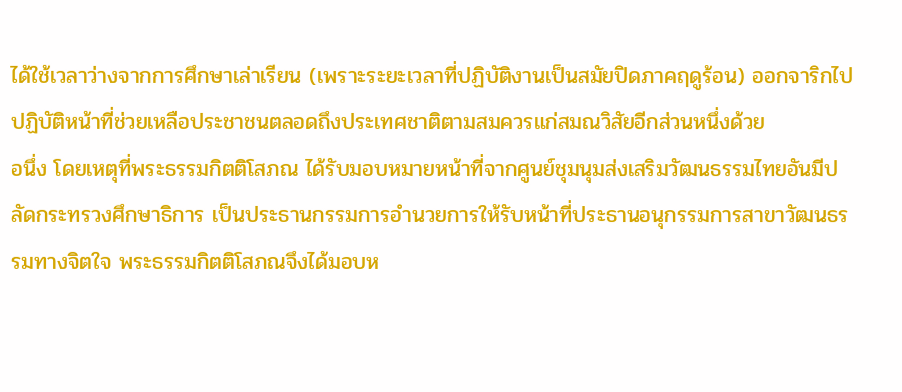ได้ใช้เวลาว่างจากการศึกษาเล่าเรียน (เพราะระยะเวลาที่ปฏิบัติงานเป็นสมัยปิดภาคฤดูร้อน) ออกจาริกไปปฏิบัติหน้าที่ช่วยเหลือประชาชนตลอดถึงประเทศชาติตามสมควรแก่สมณวิสัยอีกส่วนหนึ่งด้วย
อนึ่ง โดยเหตุที่พระธรรมกิตติโสภณ ได้รับมอบหมายหน้าที่จากศูนย์ชุมนุมส่งเสริมวัฒนธรรมไทยอันมีปลัดกระทรวงศึกษาธิการ เป็นประธานกรรมการอำนวยการให้รับหน้าที่ประธานอนุกรรมการสาขาวัฒนธรรมทางจิตใจ พระธรรมกิตติโสภณจึงได้มอบห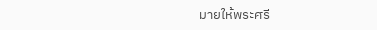มายให้พระศรี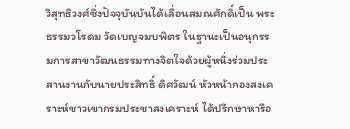วิสุทธิวงศ์ซึ่งปัจจุบันบันได้เลื่อนสมณศักดิ์เป็น พระธรรมวโรดม วัดเบญจมบพิตร ในฐานะเป็นอนุกรรมการสาขาวัฒนธรรมทางจิตใจด้วยผู้หนึ่งร่วมประสานงานกับนายประสิทธิ์ ดิศวัฒน์ หัวหน้ากองสงเคราะห์ชาวเขากรมประชาสงเคราะห์ ได้ปรึกษาหารือ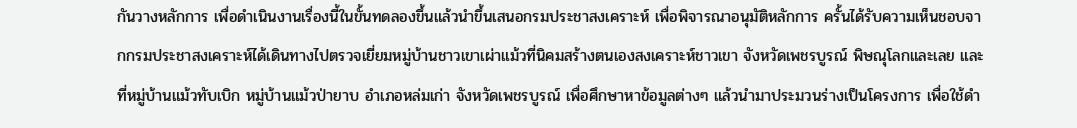กันวางหลักการ เพื่อดำเนินงานเรื่องนี้ในขั้นทดลองขึ้นแล้วนำขึ้นเสนอกรมประชาสงเคราะห์ เพื่อพิจารณาอนุมัติหลักการ ครั้นได้รับความเห็นชอบจากกรมประชาสงเคราะห์ได้เดินทางไปตรวจเยี่ยมหมู่บ้านชาวเขาเผ่าแม้วที่นิคมสร้างตนเองสงเคราะห์ชาวเขา จังหวัดเพชรบูรณ์ พิษณุโลกและเลย และที่หมู่บ้านแม้วทับเบิก หมู่บ้านแม้วป่ายาบ อำเภอหล่มเก่า จังหวัดเพชรบูรณ์ เพื่อศึกษาหาข้อมูลต่างๆ แล้วนำมาประมวนร่างเป็นโครงการ เพื่อใช้ดำ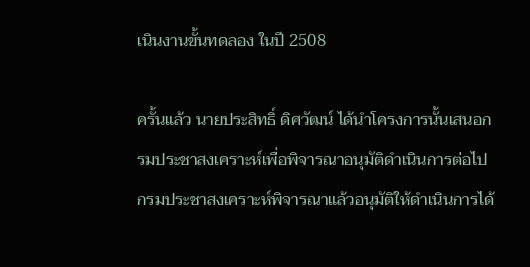เนินงานขั้นทดลอง ในปี 2508

ครั้นแล้ว นายประสิทธิ์ ดิศวัฒน์ ได้นำโครงการนั้นเสนอกรมประชาสงเคราะห์เพื่อพิจารณาอนุมัติดำเนินการต่อไป กรมประชาสงเคราะห์พิจารณาแล้วอนุมัติให้ดำเนินการได้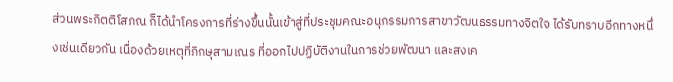ส่วนพระกิตติโสภณ ก็ได้นำโครงการที่ร่างขึ้นนั้นเข้าสู่ที่ประชุมคณะอนุกรรมการสาขาวัฒนธรรมทางจิตใจ ได้รับทราบอีกทางหนึ่งเช่นเดียวกัน เนื่องด้วยเหตุที่ภิกษุสามเณร ที่ออกไปปฏิบัติงานในการช่วยพัฒนา และสงเค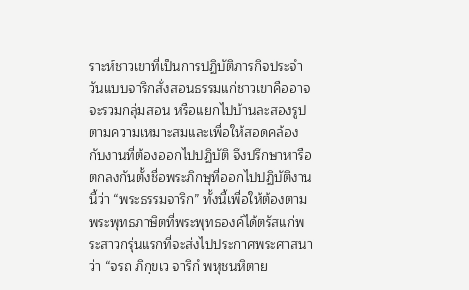ราะห์ชาวเขาที่เป็นการปฏิบัติภารกิจประจำวันแบบจาริกสั่งสอนธรรมแก่ชาวเขาคืออาจจะรวมกลุ่มสอน หรือแยกไปบ้านละสองรูปตามความเหมาะสมและเพื่อให้สอดคล้องกับงานที่ต้องออกไปปฏิบัติ จึงปรึกษาหารือ ตกลงกันตั้งชื่อพระภิกษุที่ออกไปปฏิบัติงานนี้ว่า “พระธรรมจาริก” ทั้งนี้เพื่อให้ต้องตามพระพุทธภาษิตที่พระพุทธองค์ได้ตรัสแก่พระสาวกรุ่นแรกที่จะส่งไปประกาศพระศาสนาว่า “จรถ ภิกฺขเว จาริกํ พหุชนหิตาย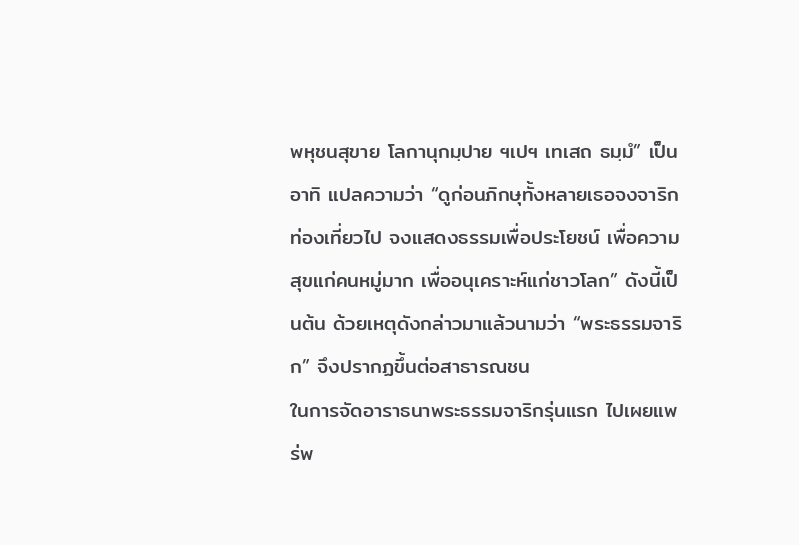พหุชนสุขาย โลกานุกมฺปาย ฯเปฯ เทเสถ ธมฺมํ” เป็นอาทิ แปลความว่า “ดูก่อนภิกษุทั้งหลายเธอจงจาริกท่องเที่ยวไป จงแสดงธรรมเพื่อประโยชน์ เพื่อความสุขแก่คนหมู่มาก เพื่ออนุเคราะห์แก่ชาวโลก” ดังนี้เป็นต้น ด้วยเหตุดังกล่าวมาแล้วนามว่า “พระธรรมจาริก” จึงปรากฏขึ้นต่อสาธารณชน
ในการจัดอาราธนาพระธรรมจาริกรุ่นแรก ไปเผยแพร่พ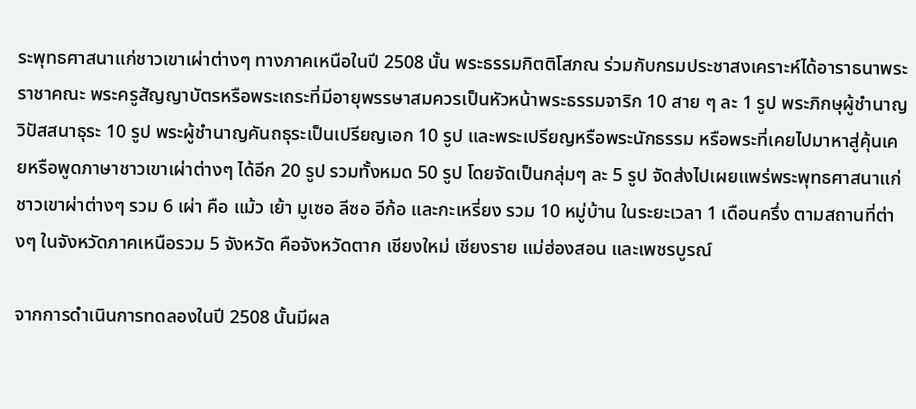ระพุทธศาสนาแก่ชาวเขาเผ่าต่างๆ ทางภาคเหนือในปี 2508 นั้น พระธรรมกิตติโสภณ ร่วมกับกรมประชาสงเคราะห์ได้อาราธนาพระราชาคณะ พระครูสัญญาบัตรหรือพระเถระที่มีอายุพรรษาสมควรเป็นหัวหน้าพระธรรมจาริก 10 สาย ๆ ละ 1 รูป พระภิกษุผู้ชำนาญวิปัสสนาธุระ 10 รูป พระผู้ชำนาญคันถธุระเป็นเปรียญเอก 10 รูป และพระเปรียญหรือพระนักธรรม หรือพระที่เคยไปมาหาสู่คุ้นเคยหรือพูดภาษาชาวเขาเผ่าต่างๆ ได้อีก 20 รูป รวมทั้งหมด 50 รูป โดยจัดเป็นกลุ่มๆ ละ 5 รูป จัดส่งไปเผยแพร่พระพุทธศาสนาแก่ชาวเขาผ่าต่างๆ รวม 6 เผ่า คือ แม้ว เย้า มูเซอ ลีซอ อีก้อ และกะเหรี่ยง รวม 10 หมู่บ้าน ในระยะเวลา 1 เดือนครึ่ง ตามสถานที่ต่างๆ ในจังหวัดภาคเหนือรวม 5 จังหวัด คือจังหวัดตาก เชียงใหม่ เชียงราย แม่ฮ่องสอน และเพชรบูรณ์

จากการดำเนินการทดลองในปี 2508 นั้นมีผล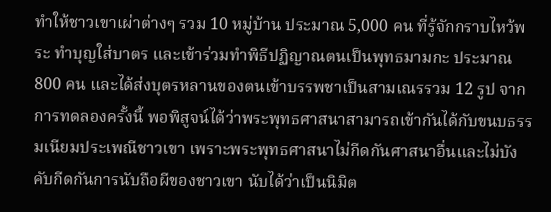ทำให้ชาวเขาเผ่าต่างๆ รวม 10 หมู่บ้าน ประมาณ 5,000 คน ที่รู้จักกราบไหว้พระ ทำบุญใส่บาตร และเข้าร่วมทำพิธีปฏิญาณตนเป็นพุทธมามกะ ประมาณ 800 คน และได้ส่งบุตรหลานของตนเข้าบรรพชาเป็นสามเณรรวม 12 รูป จากการทดลองครั้งนี้ พอพิสูจน์ได้ว่าพระพุทธศาสนาสามารถเข้ากันได้กับขนบธรรมเนียมประเพณีชาวเขา เพราะพระพุทธศาสนาไม่กีดกันศาสนาอื่นและไม่บังคับกีดกันการนับถือผีของชาวเขา นับได้ว่าเป็นนิมิต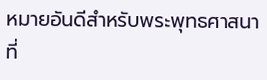หมายอันดีสำหรับพระพุทธศาสนาที่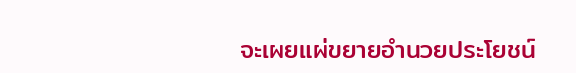จะเผยแผ่ขยายอำนวยประโยชน์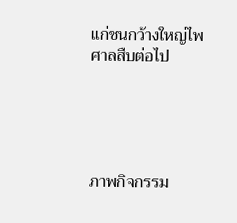แก่ชนกว้างใหญ่ไพศาลสืบต่อไป





ภาพกิจกรรม